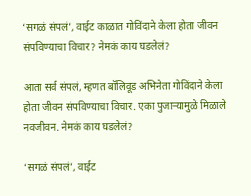‘सगळं संपलं’, वाईट काळात गोविंदाने केला होता जीवन संपविण्याचा विचार? नेमकं काय घडलेलं?

आता सर्व संपलं, म्हणत बॉलिवूड अभिनेता गोविंदाने केला होता जीवन संपविण्याचा विचार. एका पुजाऱ्यामुळे मिळाले नवजीवन. नेमकं काय घडलेलं?

‘सगळं संपलं’, वाईट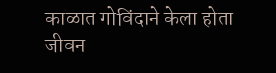काळात गोविंदाने केला होता जीवन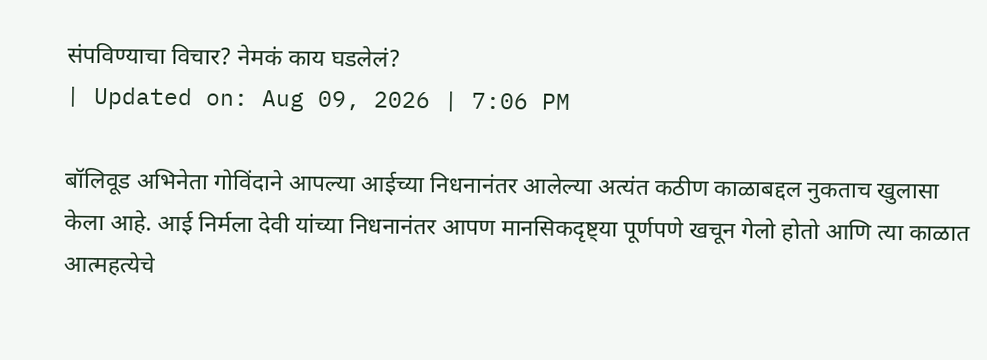संपविण्याचा विचार? नेमकं काय घडलेलं?
| Updated on: Aug 09, 2026 | 7:06 PM

बॉलिवूड अभिनेता गोविंदाने आपल्या आईच्या निधनानंतर आलेल्या अत्यंत कठीण काळाबद्दल नुकताच खुलासा केला आहे. आई निर्मला देवी यांच्या निधनानंतर आपण मानसिकदृष्ट्या पूर्णपणे खचून गेलो होतो आणि त्या काळात आत्महत्येचे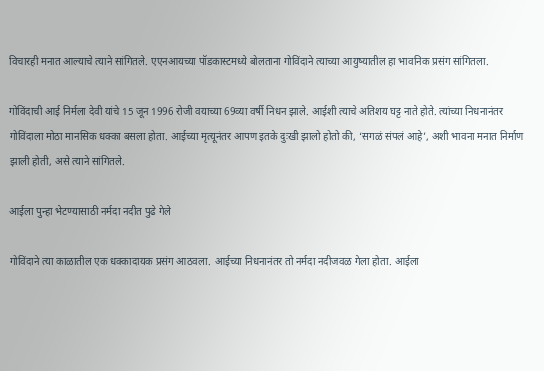विचारही मनात आल्याचे त्याने सांगितले. एएनआयच्या पॉडकास्टमध्ये बोलताना गोविंदाने त्याच्या आयुष्यातील हा भावनिक प्रसंग सांगितला.

गोविंदाची आई निर्मला देवी यांचे 15 जून 1996 रोजी वयाच्या 69व्या वर्षी निधन झाले. आईशी त्याचे अतिशय घट्ट नाते होते. त्यांच्या निधनानंतर गोविंदाला मोठा मानसिक धक्का बसला होता. आईच्या मृत्यूनंतर आपण इतके दुःखी झालो होतो की, ‘सगळं संपलं आहे’, अशी भावना मनात निर्माण झाली होती, असे त्याने सांगितले.

आईला पुन्हा भेटण्यासाठी नर्मदा नदीत पुढे गेले

गोविंदाने त्या काळातील एक धक्कादायक प्रसंग आठवला. आईच्या निधनानंतर तो नर्मदा नदीजवळ गेला होता. आईला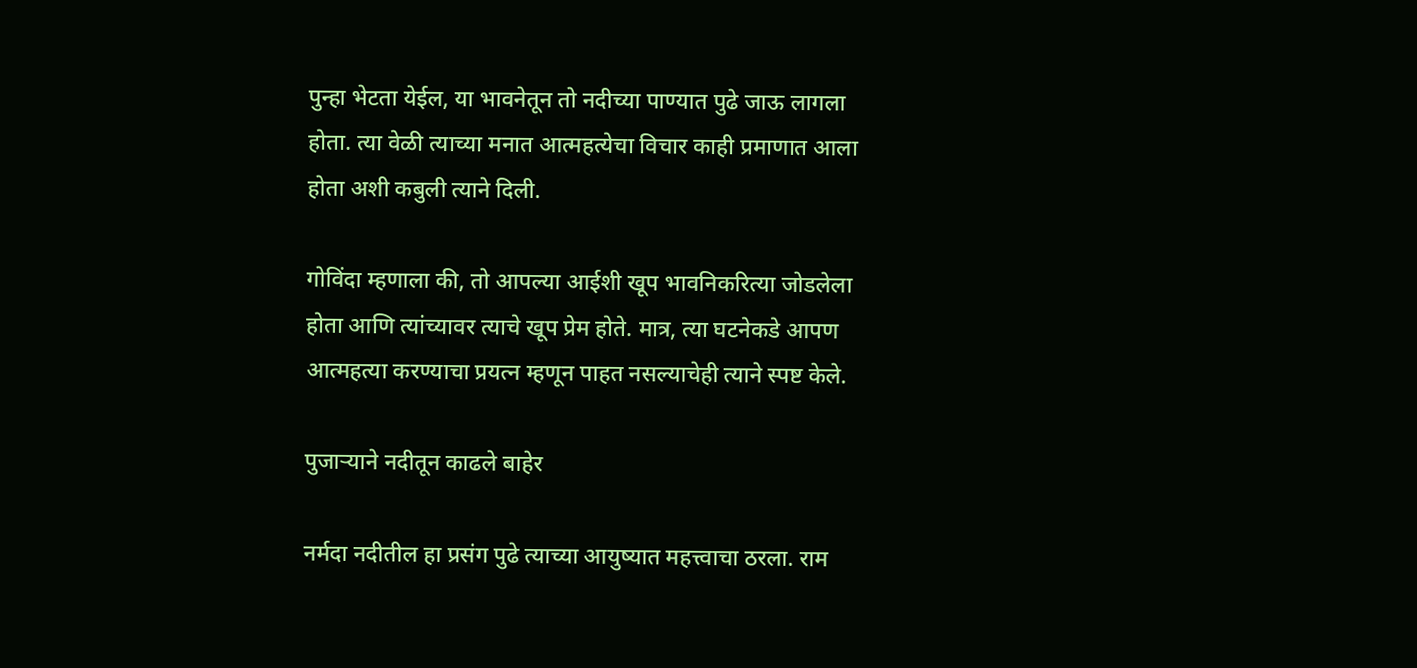पुन्हा भेटता येईल, या भावनेतून तो नदीच्या पाण्यात पुढे जाऊ लागला होता. त्या वेळी त्याच्या मनात आत्महत्येचा विचार काही प्रमाणात आला होता अशी कबुली त्याने दिली.

गोविंदा म्हणाला की, तो आपल्या आईशी खूप भावनिकरित्या जोडलेला होता आणि त्यांच्यावर त्याचे खूप प्रेम होते. मात्र, त्या घटनेकडे आपण आत्महत्या करण्याचा प्रयत्न म्हणून पाहत नसल्याचेही त्याने स्पष्ट केले.

पुजाऱ्याने नदीतून काढले बाहेर

नर्मदा नदीतील हा प्रसंग पुढे त्याच्या आयुष्यात महत्त्वाचा ठरला. राम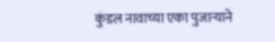कुंडल नावाच्या एका पुजाऱ्याने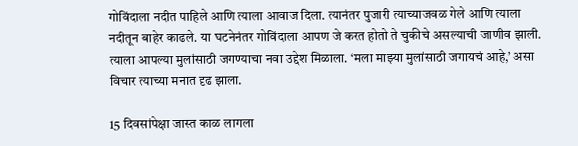गोविंदाला नदीत पाहिले आणि त्याला आवाज दिला. त्यानंतर पुजारी त्याच्याजवळ गेले आणि त्याला नदीतून बाहेर काढले. या घटनेनंतर गोविंदाला आपण जे करत होतो ते चुकीचे असल्याची जाणीव झाली. त्याला आपल्या मुलांसाठी जगण्याचा नवा उद्देश मिळाला. ‘मला माझ्या मुलांसाठी जगायचं आहे,’ असा विचार त्याच्या मनात दृढ झाला.

15 दिवसांपेक्षा जास्त काळ लागला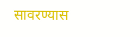सावरण्यास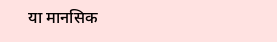या मानसिक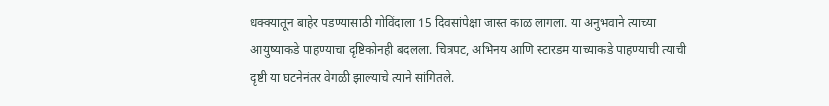धक्क्यातून बाहेर पडण्यासाठी गोविंदाला 15 दिवसांपेक्षा जास्त काळ लागला. या अनुभवाने त्याच्या आयुष्याकडे पाहण्याचा दृष्टिकोनही बदलला. चित्रपट, अभिनय आणि स्टारडम याच्याकडे पाहण्याची त्याची दृष्टी या घटनेनंतर वेगळी झाल्याचे त्याने सांगितले.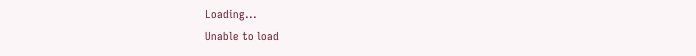Loading...
Unable to load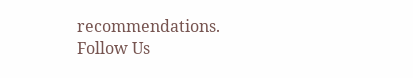recommendations.
Follow Us